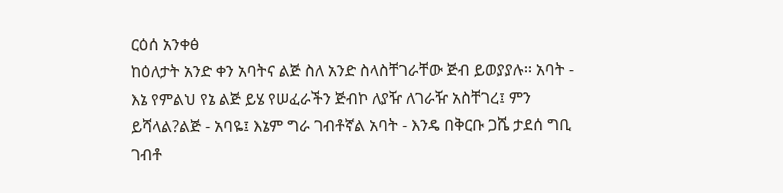ርዕሰ አንቀፅ
ከዕለታት አንድ ቀን አባትና ልጅ ስለ አንድ ስላስቸገራቸው ጅብ ይወያያሉ፡፡ አባት - እኔ የምልህ የኔ ልጅ ይሄ የሠፈራችን ጅብኮ ለያዥ ለገራዥ አስቸገረ፤ ምን ይሻላል?ልጅ - አባዬ፤ እኔም ግራ ገብቶኛል አባት - እንዴ በቅርቡ ጋሼ ታደሰ ግቢ ገብቶ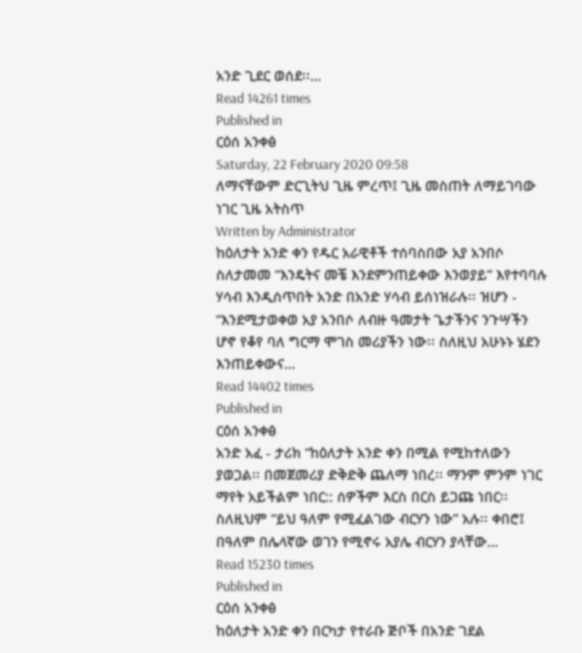አንድ ጊደር ወሰደ፡፡…
Read 14261 times
Published in
ርዕሰ አንቀፅ
Saturday, 22 February 2020 09:58
ለማናቸውም ድርጊትህ ጊዜ ምረጥ፤ ጊዜ መስጠት ለማይገባው ነገር ጊዜ አትስጥ
Written by Administrator
ከዕለታት አንድ ቀን የዱር አራዊቶች ተሰባስበው አያ አንበሶ ስለታመመ “እንዴትና መቼ እንደምንጠይቀው እንወያይ” እየተባባሉ ሃሳብ እንዲሰጥበት አንድ በአንድ ሃሳብ ይሰነዝራሉ፡፡ ዝሆን - “እንደሚታወቀወ አያ አንበሶ ለብዙ ዓመታት ጌታችንና ንጉሣችን ሆኖ የቆየ ባለ ግርማ ሞገስ መሪያችን ነው፡፡ ስለዚህ አሁኑኑ ሄደን እንጠይቀውና…
Read 14402 times
Published in
ርዕሰ አንቀፅ
አንድ አፈ - ታሪክ “ከዕለታት አንድ ቀን በሚል የሚከተለውን ያወጋል፡፡ በመጀመሪያ ድቅድቅ ጨለማ ነበረ፡፡ ማንም ምንም ነገር ማየት አይችልም ነበር:: ሰዎችም እርስ በርስ ይጋጩ ነበር፡፡ ስለዚህም “ይህ ዓለም የሚፈልገው ብርሃን ነው” አሉ፡፡ ቀበሮ፤ በዓለም በሌላኛው ወገን የሚኖሩ አያሌ ብርሃን ያላቸው…
Read 15230 times
Published in
ርዕሰ አንቀፅ
ከዕለታት አንድ ቀን በርካታ የተራቡ ጅቦች በአንድ ገደል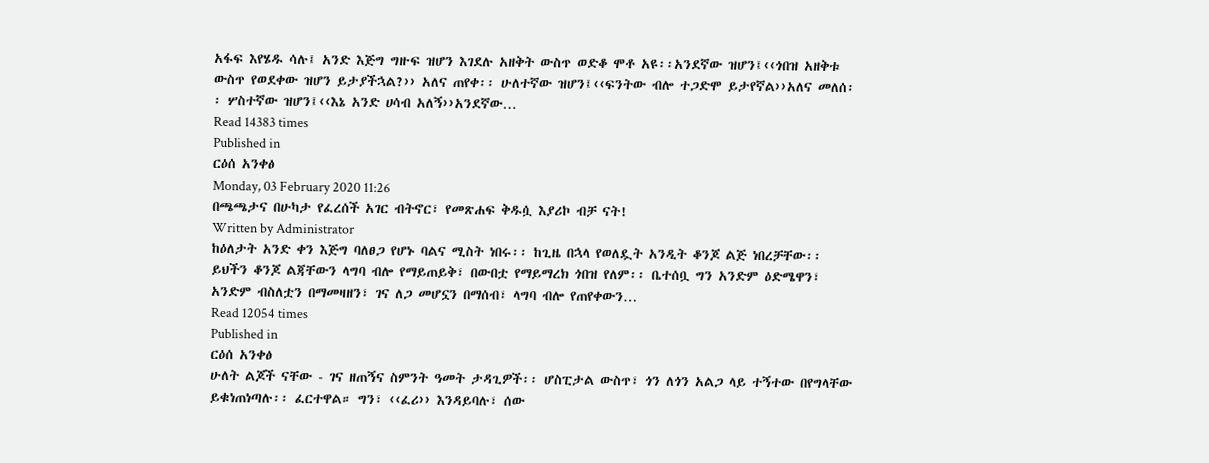አፋፍ እየሄዱ ሳሉ፤ አንድ እጅግ ግዙፍ ዝሆን እገደሉ አዘቅት ውስጥ ወድቆ ሞቶ አዩ፡፡አንደኛው ዝሆን፤‹‹ጎበዝ አዘቅቱ ውስጥ የወደቀው ዝሆን ይታያችኋል?›› አለና ጠየቀ፡፡ ሁለተኛው ዝሆን፤‹‹ፍንትው ብሎ ተጋድሞ ይታየኛል››አለና መለሰ፡፡ ሦስተኛው ዝሆን፤‹‹እኔ አንድ ሀሳብ አለኝ››አንደኛው…
Read 14383 times
Published in
ርዕሰ አንቀፅ
Monday, 03 February 2020 11:26
በጫጫታና በሁካታ የፈረሰች አገር ብትኖር፣ የመጽሐፍ ቅዱሷ እያሪኮ ብቻ ናት!
Written by Administrator
ከዕለታት አንድ ቀን እጅግ ባለፀጋ የሆኑ ባልና ሚስት ነበሩ፡፡ ከጊዜ በኋላ የወለዷት አንዲት ቆንጆ ልጅ ነበረቻቸው፡፡ ይህችን ቆንጆ ልጃቸውን ላግባ ብሎ የማይጠይቅ፣ በውበቷ የማይማረክ ጎበዝ የለም፡፡ ቤተሰቧ ግን አንድም ዕድሜዋን፣ አንድም ብስለቷን በማመዛዘን፣ ገና ለጋ መሆኗን በማሰብ፣ ላግባ ብሎ የጠየቀውን…
Read 12054 times
Published in
ርዕሰ አንቀፅ
ሁለት ልጆች ናቸው - ገና ዘጠኝና ስምንት ዓመት ታዳጊዎች፡፡ ሆስፒታል ውስጥ፣ ጎን ለጎን አልጋ ላይ ተኝተው በየግላቸው ይቁነጠነጣሉ፡፡ ፈርተዋል። ግን፣ ‹‹ፈሪ›› እንዳይባሉ፣ ሰው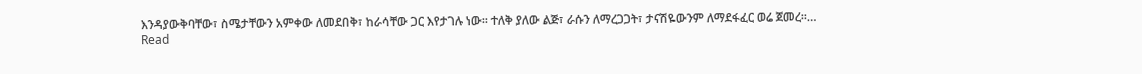እንዳያውቅባቸው፣ ስሜታቸውን አምቀው ለመደበቅ፣ ከራሳቸው ጋር እየታገሉ ነው፡፡ ተለቅ ያለው ልጅ፣ ራሱን ለማረጋጋት፣ ታናሽዬውንም ለማደፋፈር ወሬ ጀመረ፡፡…
Read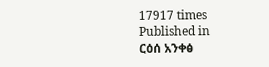17917 times
Published in
ርዕሰ አንቀፅ